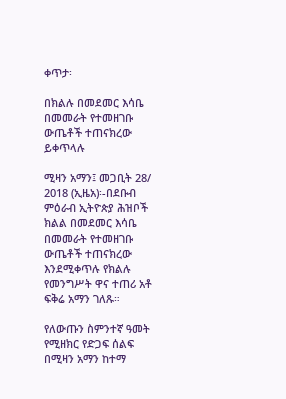ቀጥታ፡

በክልሉ በመደመር እሳቤ በመመራት የተመዘገቡ ውጤቶች ተጠናክረው ይቀጥላሉ

ሚዛን አማን፤ መጋቢት 28/ 2018 (ኢዜአ)፡-በደቡብ ምዕራብ ኢትዮጵያ ሕዝቦች ክልል በመደመር እሳቤ በመመራት የተመዘገቡ ውጤቶች ተጠናክረው እንደሚቀጥሉ የክልሉ የመንግሥት ዋና ተጠሪ አቶ ፍቅሬ አማን ገለጹ።

የለውጡን ስምንተኛ ዓመት የሚዘክር የድጋፍ ሰልፍ በሚዛን አማን ከተማ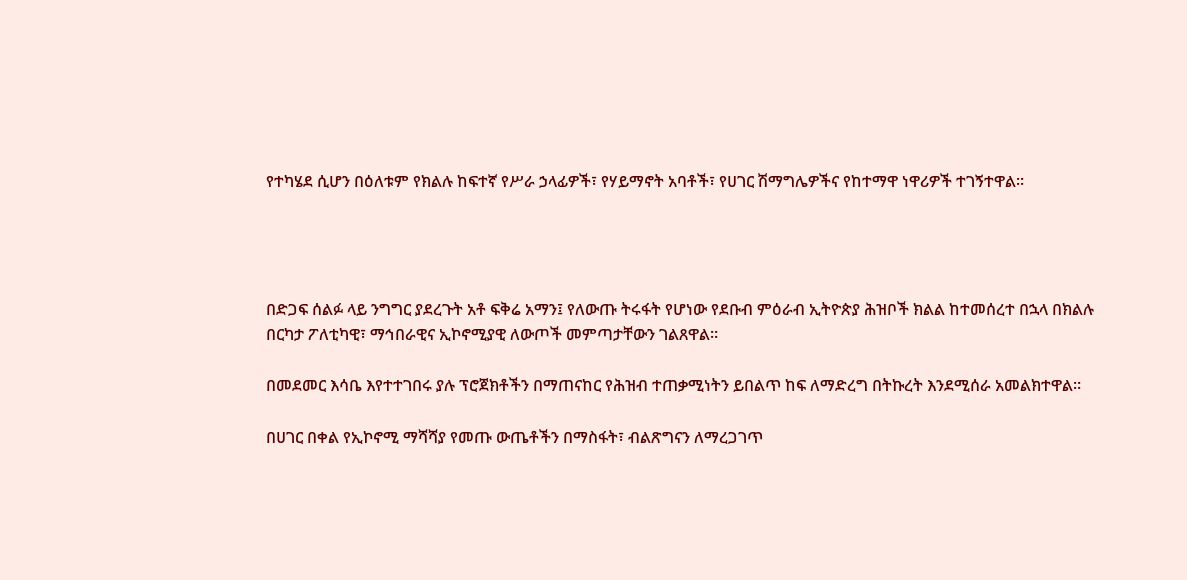የተካሄደ ሲሆን በዕለቱም የክልሉ ከፍተኛ የሥራ ኃላፊዎች፣ የሃይማኖት አባቶች፣ የሀገር ሽማግሌዎችና የከተማዋ ነዋሪዎች ተገኝተዋል።




በድጋፍ ሰልፉ ላይ ንግግር ያደረጉት አቶ ፍቅሬ አማን፤ የለውጡ ትሩፋት የሆነው የደቡብ ምዕራብ ኢትዮጵያ ሕዝቦች ክልል ከተመሰረተ በኋላ በክልሉ በርካታ ፖለቲካዊ፣ ማኅበራዊና ኢኮኖሚያዊ ለውጦች መምጣታቸውን ገልጸዋል።

በመደመር እሳቤ እየተተገበሩ ያሉ ፕሮጀክቶችን በማጠናከር የሕዝብ ተጠቃሚነትን ይበልጥ ከፍ ለማድረግ በትኩረት እንደሚሰራ አመልክተዋል።

በሀገር በቀል የኢኮኖሚ ማሻሻያ የመጡ ውጤቶችን በማስፋት፣ ብልጽግናን ለማረጋገጥ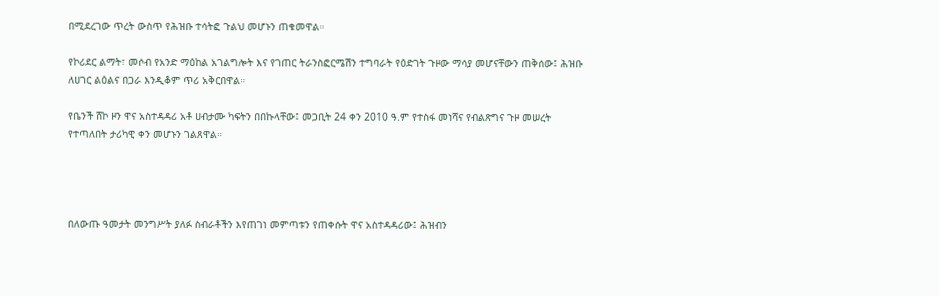በሚደረገው ጥረት ውስጥ የሕዝቡ ተሳትፎ ጉልህ መሆኑን ጠቁመዋል።

የኮሪደር ልማት፣ መሶብ የአንድ ማዕከል አገልግሎት እና የገጠር ትራንስፎርሜሽን ተግባራት የዕድገት ጉዞው ማሳያ መሆናቸውን ጠቅሰው፤ ሕዝቡ ለሀገር ልዕልና በጋራ እንዲቆም ጥሪ አቅርበዋል።

የቤንች ሸኮ ዞን ዋና አስተዳዳሪ አቶ ሀብታሙ ካፍትን በበኩላቸው፤ መጋቢት 24 ቀን 2010 ዓ.ም የተስፋ መነሻና የብልጽግና ጉዞ መሠረት የተጣለበት ታሪካዊ ቀን መሆኑን ገልጸዋል።




በለውጡ ዓመታት መንግሥት ያለፉ ስብራቶችን እየጠገነ መምጣቱን የጠቀሱት ዋና አስተዳዳሪው፤ ሕዝብን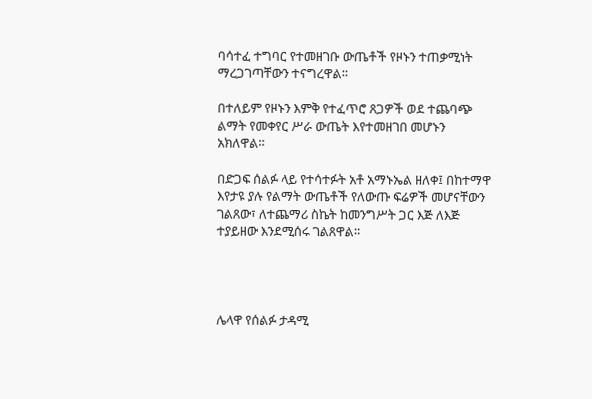ባሳተፈ ተግባር የተመዘገቡ ውጤቶች የዞኑን ተጠቃሚነት ማረጋገጣቸውን ተናግረዋል።

በተለይም የዞኑን እምቅ የተፈጥሮ ጸጋዎች ወደ ተጨባጭ ልማት የመቀየር ሥራ ውጤት እየተመዘገበ መሆኑን አክለዋል።

በድጋፍ ሰልፉ ላይ የተሳተፉት አቶ አማኑኤል ዘለቀ፤ በከተማዋ እየታዩ ያሉ የልማት ውጤቶች የለውጡ ፍሬዎች መሆናቸውን ገልጸው፣ ለተጨማሪ ስኬት ከመንግሥት ጋር እጅ ለእጅ ተያይዘው እንደሚሰሩ ገልጸዋል።




ሌላዋ የሰልፉ ታዳሚ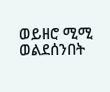ወይዘሮ ሚሚ ወልደሰንበት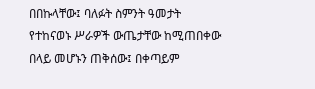በበኩላቸው፤ ባለፉት ስምንት ዓመታት የተከናወኑ ሥራዎች ውጤታቸው ከሚጠበቀው በላይ መሆኑን ጠቅሰው፤ በቀጣይም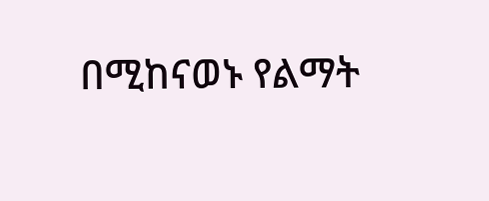በሚከናወኑ የልማት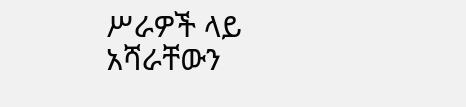ሥራዎች ላይ አሻራቸውን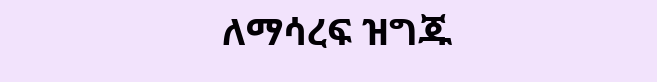ለማሳረፍ ዝግጁ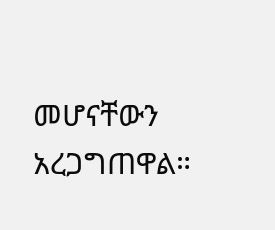መሆናቸውን አረጋግጠዋል።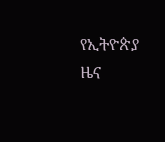የኢትዮጵያ ዜና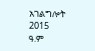አገልግሎት
2015
ዓ.ም